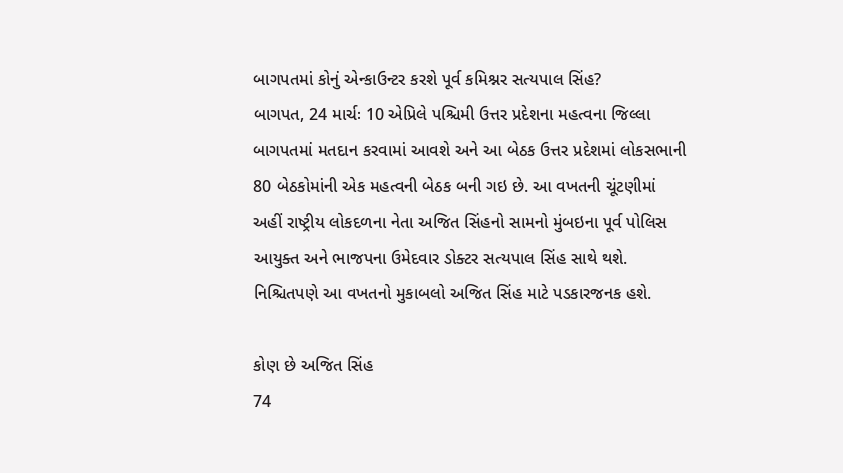બાગપતમાં કોનું એન્કાઉન્ટર કરશે પૂર્વ કમિશ્નર સત્યપાલ સિંહ?
બાગપત, 24 માર્ચઃ 10 એપ્રિલે પશ્ચિમી ઉત્તર પ્રદેશના મહત્વના જિલ્લા બાગપતમાં મતદાન કરવામાં આવશે અને આ બેઠક ઉત્તર પ્રદેશમાં લોકસભાની 80 બેઠકોમાંની એક મહત્વની બેઠક બની ગઇ છે. આ વખતની ચૂંટણીમાં અહીં રાષ્ટ્રીય લોકદળના નેતા અજિત સિંહનો સામનો મુંબઇના પૂર્વ પોલિસ આયુક્ત અને ભાજપના ઉમેદવાર ડોક્ટર સત્યપાલ સિંહ સાથે થશે. નિશ્ચિતપણે આ વખતનો મુકાબલો અજિત સિંહ માટે પડકારજનક હશે.

કોણ છે અજિત સિંહ
74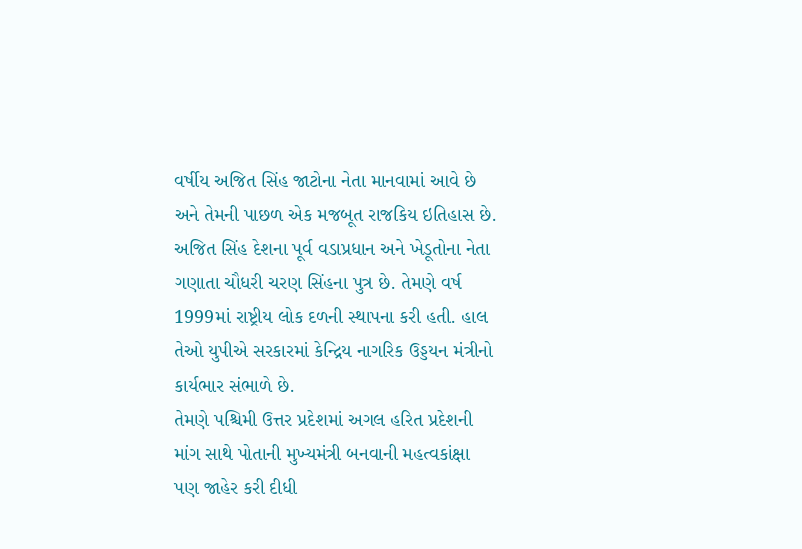વર્ષીય અજિત સિંહ જાટોના નેતા માનવામાં આવે છે અને તેમની પાછળ એક મજબૂત રાજકિય ઇતિહાસ છે. અજિત સિંહ દેશના પૂર્વ વડાપ્રધાન અને ખેડૂતોના નેતા ગણાતા ચૌધરી ચરણ સિંહના પુત્ર છે. તેમણે વર્ષ 1999માં રાષ્ટ્રીય લોક દળની સ્થાપના કરી હતી. હાલ તેઓ યુપીએ સરકારમાં કેન્દ્રિય નાગરિક ઉડ્ડયન મંત્રીનો કાર્યભાર સંભાળે છે.
તેમણે પશ્ચિમી ઉત્તર પ્રદેશમાં અગલ હરિત પ્રદેશની માંગ સાથે પોતાની મુખ્યમંત્રી બનવાની મહત્વકાંક્ષા પણ જાહેર કરી દીધી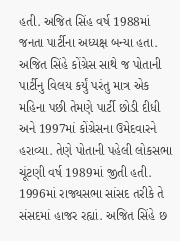હતી. અજિત સિંહ વર્ષ 1988માં જનતા પાર્ટીના અધ્યક્ષ બન્યા હતા. અજિત સિંહે કોંગ્રેસ સાથે જ પોતાની પાર્ટીનુ વિલય કર્યું પરંતુ માત્ર એક મહિના પછી તેમણે પાર્ટી છોડી દીધી અને 1997માં કોંગ્રેસના ઉમેદવારને હરાવ્યા. તેણે પોતાની પહેલી લોકસભા ચૂંટણી વર્ષ 1989માં જીતી હતી.
1996માં રાજ્યસભા સાંસદ તરીકે તે સંસદમાં હાજર રહ્યાં. અજિત સિંહે છ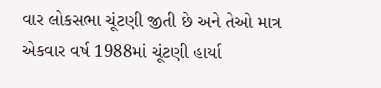વાર લોકસભા ચૂંટણી જીતી છે અને તેઓ માત્ર એકવાર વર્ષ 1988માં ચૂંટણી હાર્યા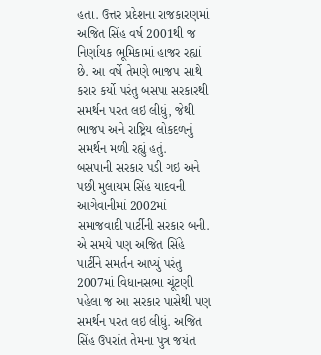હતા. ઉત્તર પ્રદેશના રાજકારણમાં અજિત સિંહ વર્ષ 2001થી જ નિર્ણાયક ભૂમિકામાં હાજર રહ્યાં છે. આ વર્ષે તેમણે ભાજપ સાથે કરાર કર્યો પરંતુ બસપા સરકારથી સમર્થન પરત લઇ લીધું, જેથી ભાજપ અને રાષ્ટ્રિય લોકદળનું સમર્થન મળી રહ્યું હતું.
બસપાની સરકાર પડી ગઇ અને પછી મુલાયમ સિંહ યાદવની આગેવાનીમાં 2002માં સમાજવાદી પાર્ટીની સરકાર બની. એ સમયે પણ અજિત સિંહે પાર્ટીને સમર્તન આપ્યું પરંતુ 2007માં વિધાનસભા ચૂંટણી પહેલા જ આ સરકાર પાસેથી પણ સમર્થન પરત લઇ લીધું. અજિત સિંહ ઉપરાંત તેમના પુત્ર જયંત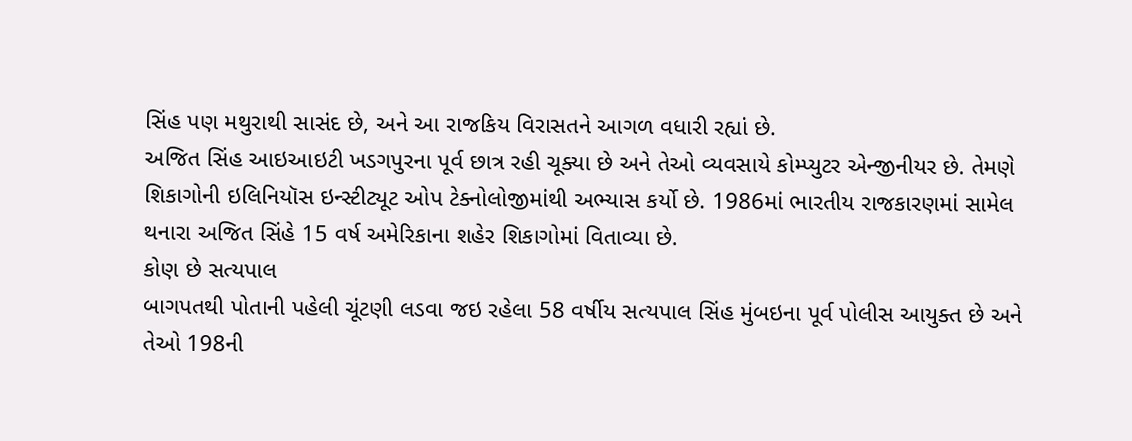સિંહ પણ મથુરાથી સાસંદ છે, અને આ રાજકિય વિરાસતને આગળ વધારી રહ્યાં છે.
અજિત સિંહ આઇઆઇટી ખડગપુરના પૂર્વ છાત્ર રહી ચૂક્યા છે અને તેઓ વ્યવસાયે કોમ્પ્યુટર એન્જીનીયર છે. તેમણે શિકાગોની ઇલિનિયૉસ ઇન્સ્ટીટ્યૂટ ઓપ ટેક્નોલોજીમાંથી અભ્યાસ કર્યો છે. 1986માં ભારતીય રાજકારણમાં સામેલ થનારા અજિત સિંહે 15 વર્ષ અમેરિકાના શહેર શિકાગોમાં વિતાવ્યા છે.
કોણ છે સત્યપાલ
બાગપતથી પોતાની પહેલી ચૂંટણી લડવા જઇ રહેલા 58 વર્ષીય સત્યપાલ સિંહ મુંબઇના પૂર્વ પોલીસ આયુક્ત છે અને તેઓ 198ની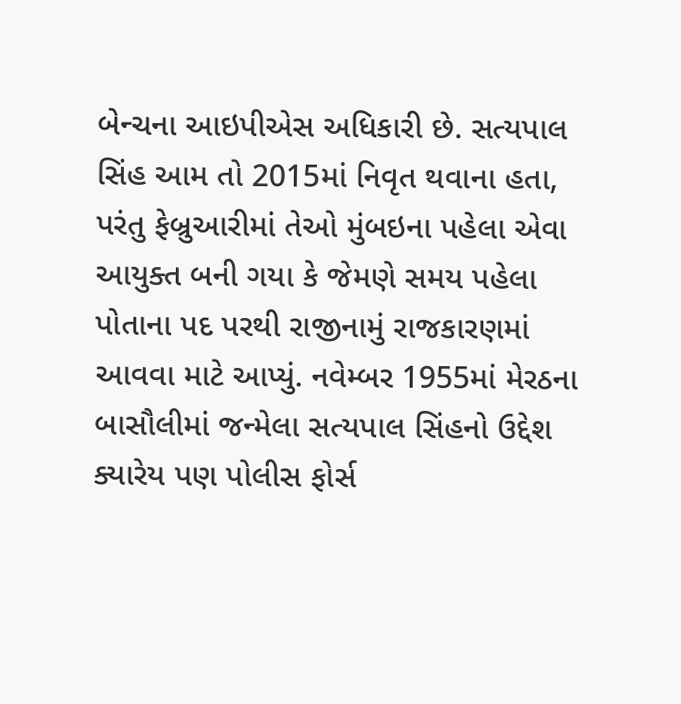બેન્ચના આઇપીએસ અધિકારી છે. સત્યપાલ સિંહ આમ તો 2015માં નિવૃત થવાના હતા, પરંતુ ફેબ્રુઆરીમાં તેઓ મુંબઇના પહેલા એવા આયુક્ત બની ગયા કે જેમણે સમય પહેલા પોતાના પદ પરથી રાજીનામું રાજકારણમાં આવવા માટે આપ્યું. નવેમ્બર 1955માં મેરઠના બાસૌલીમાં જન્મેલા સત્યપાલ સિંહનો ઉદ્દેશ ક્યારેય પણ પોલીસ ફોર્સ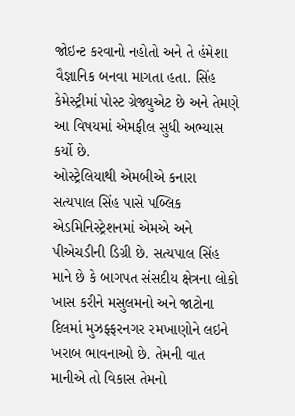જોઇન્ટ કરવાનો નહોતો અને તે હંમેશા વૈજ્ઞાનિક બનવા માગતા હતા. સિંહ કેમેસ્ટ્રીમાં પોસ્ટ ગ્રેજ્યુએટ છે અને તેમણે આ વિષયમાં એમફીલ સુધી અભ્યાસ કર્યો છે.
ઓસ્ટ્રેલિયાથી એમબીએ કનારા સત્યપાલ સિંહ પાસે પબ્લિક એડમિનિસ્ટ્રેશનમાં એમએ અને પીએચડીની ડિગ્રી છે. સત્યપાલ સિંહ માને છે કે બાગપત સંસદીય ક્ષેત્રના લોકો ખાસ કરીને મસુલમનો અને જાટોના દિલમાં મુઝફ્ફરનગર રમખાણોને લઇને ખરાબ ભાવનાઓ છે. તેમની વાત માનીએ તો વિકાસ તેમનો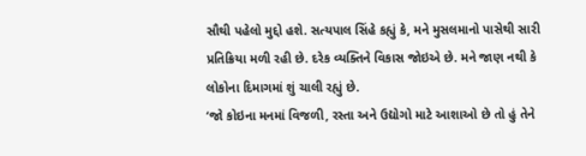સૌથી પહેલો મુદ્દો હશે. સત્યપાલ સિંહે કહ્યું કે, મને મુસલમાનો પાસેથી સારી પ્રતિક્રિયા મળી રહી છે. દરેક વ્યક્તિને વિકાસ જોઇએ છે. મને જાણ નથી કે લોકોના દિમાગમાં શું ચાલી રહ્યું છે.
‘જો કોઇના મનમાં વિજળી, રસ્તા અને ઉદ્યોગો માટે આશાઓ છે તો હું તેને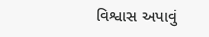વિશ્વાસ અપાવું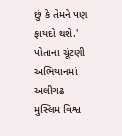છું કે તેમને પણ ફાયદો થશે.' પોતાના ચૂંટણી અભિયાનમાં અલીગઢ મુસ્લિમ વિશ્વ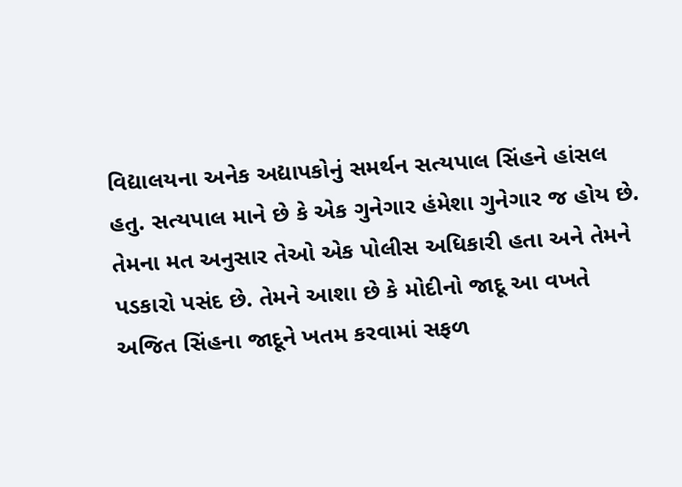વિદ્યાલયના અનેક અદ્યાપકોનું સમર્થન સત્યપાલ સિંહને હાંસલ હતુ. સત્યપાલ માને છે કે એક ગુનેગાર હંમેશા ગુનેગાર જ હોય છે. તેમના મત અનુસાર તેઓ એક પોલીસ અધિકારી હતા અને તેમને પડકારો પસંદ છે. તેમને આશા છે કે મોદીનો જાદૂ આ વખતે અજિત સિંહના જાદૂને ખતમ કરવામાં સફળ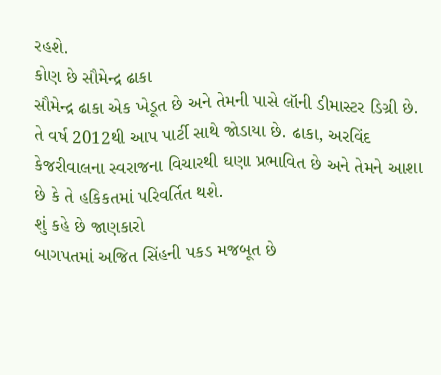રહશે.
કોણ છે સૌમેન્દ્ર ઢાકા
સૌમેન્દ્ર ઢાકા એક ખેડૂત છે અને તેમની પાસે લૉની ડીમાસ્ટર ડિગ્રી છે. તે વર્ષ 2012થી આપ પાર્ટી સાથે જોડાયા છે. ઢાકા, અરવિંદ કેજરીવાલના સ્વરાજના વિચારથી ઘણા પ્રભાવિત છે અને તેમને આશા છે કે તે હકિકતમાં પરિવર્તિત થશે.
શું કહે છે જાણકારો
બાગપતમાં અજિત સિંહની પકડ મજબૂત છે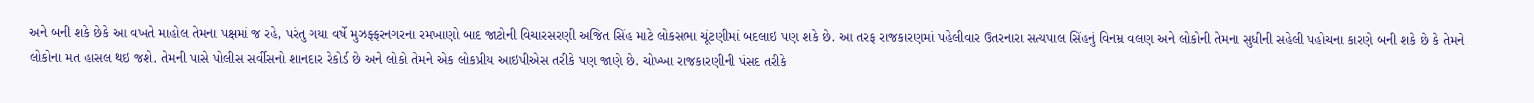અને બની શકે છેકે આ વખતે માહોલ તેમના પક્ષમાં જ રહે, પરંતુ ગયા વર્ષે મુઝફ્ફરનગરના રમખાણો બાદ જાટોની વિચારસરણી અજિત સિંહ માટે લોકસભા ચૂંટણીમાં બદલાઇ પણ શકે છે. આ તરફ રાજકારણમાં પહેલીવાર ઉતરનારા સત્યપાલ સિંહનું વિનમ્ર વલણ અને લોકોની તેમના સુધીની સહેલી પહોચના કારણે બની શકે છે કે તેમને લોકોના મત હાસલ થઇ જશે. તેમની પાસે પોલીસ સર્વીસનો શાનદાર રેકોર્ડ છે અને લોકો તેમને એક લોકપ્રીય આઇપીએસ તરીકે પણ જાણે છે. ચોખ્ખા રાજકારણીની પંસદ તરીકે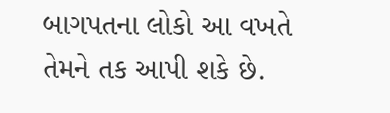બાગપતના લોકો આ વખતે તેમને તક આપી શકે છે.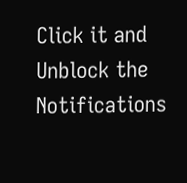Click it and Unblock the Notifications